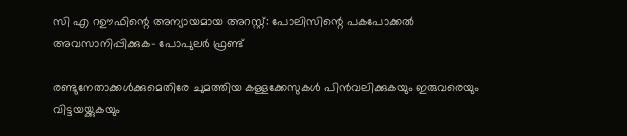സി എ റഊഫിന്റെ അന്യായമായ അറസ്റ്റ്: പോലിസിന്റെ പകപോക്കല്‍ അവസാനിപ്പിക്കുക- പോപുലര്‍ ഫ്രണ്ട്

രണ്ടുനേതാക്കള്‍ക്കുമെതിരേ ചുമത്തിയ കള്ളക്കേസുകള്‍ പിന്‍വലിക്കുകയും ഇരുവരെയും വിട്ടയയ്ക്കുകയും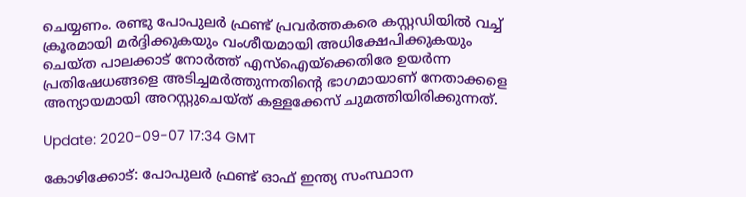ചെയ്യണം. രണ്ടു പോപുലര്‍ ഫ്രണ്ട് പ്രവര്‍ത്തകരെ കസ്റ്റഡിയില്‍ വച്ച് ക്രൂരമായി മര്‍ദ്ദിക്കുകയും വംശീയമായി അധിക്ഷേപിക്കുകയും ചെയ്ത പാലക്കാട് നോര്‍ത്ത് എസ്‌ഐയ്‌ക്കെതിരേ ഉയര്‍ന്ന പ്രതിഷേധങ്ങളെ അടിച്ചമര്‍ത്തുന്നതിന്റെ ഭാഗമായാണ് നേതാക്കളെ അന്യായമായി അറസ്റ്റുചെയ്ത് കള്ളക്കേസ് ചുമത്തിയിരിക്കുന്നത്.

Update: 2020-09-07 17:34 GMT

കോഴിക്കോട്: പോപുലര്‍ ഫ്രണ്ട് ഓഫ് ഇന്ത്യ സംസ്ഥാന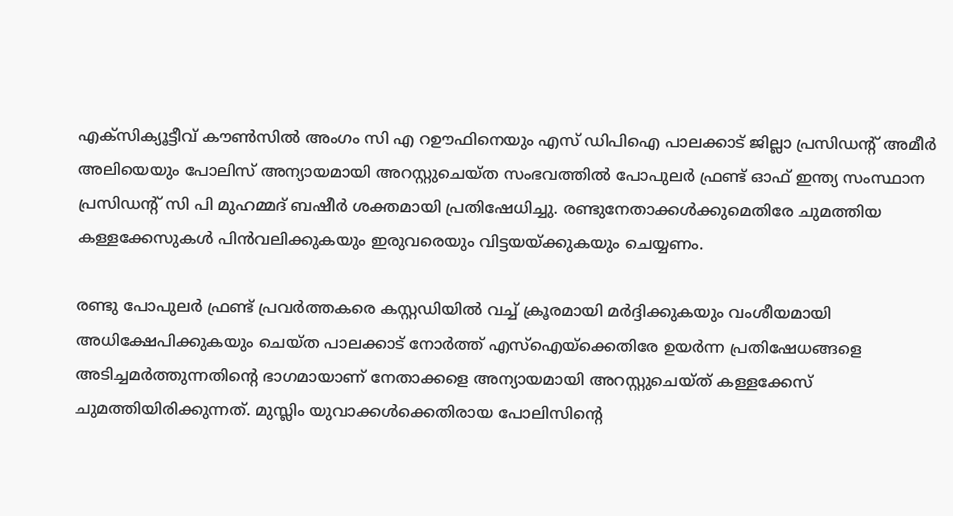എക്‌സിക്യൂട്ടീവ് കൗണ്‍സില്‍ അംഗം സി എ റഊഫിനെയും എസ് ഡിപിഐ പാലക്കാട് ജില്ലാ പ്രസിഡന്റ് അമീര്‍ അലിയെയും പോലിസ് അന്യായമായി അറസ്റ്റുചെയ്ത സംഭവത്തില്‍ പോപുലര്‍ ഫ്രണ്ട് ഓഫ് ഇന്ത്യ സംസ്ഥാന പ്രസിഡന്റ് സി പി മുഹമ്മദ് ബഷീര്‍ ശക്തമായി പ്രതിഷേധിച്ചു. രണ്ടുനേതാക്കള്‍ക്കുമെതിരേ ചുമത്തിയ കള്ളക്കേസുകള്‍ പിന്‍വലിക്കുകയും ഇരുവരെയും വിട്ടയയ്ക്കുകയും ചെയ്യണം.

രണ്ടു പോപുലര്‍ ഫ്രണ്ട് പ്രവര്‍ത്തകരെ കസ്റ്റഡിയില്‍ വച്ച് ക്രൂരമായി മര്‍ദ്ദിക്കുകയും വംശീയമായി അധിക്ഷേപിക്കുകയും ചെയ്ത പാലക്കാട് നോര്‍ത്ത് എസ്‌ഐയ്‌ക്കെതിരേ ഉയര്‍ന്ന പ്രതിഷേധങ്ങളെ അടിച്ചമര്‍ത്തുന്നതിന്റെ ഭാഗമായാണ് നേതാക്കളെ അന്യായമായി അറസ്റ്റുചെയ്ത് കള്ളക്കേസ് ചുമത്തിയിരിക്കുന്നത്. മുസ്ലിം യുവാക്കള്‍ക്കെതിരായ പോലിസിന്റെ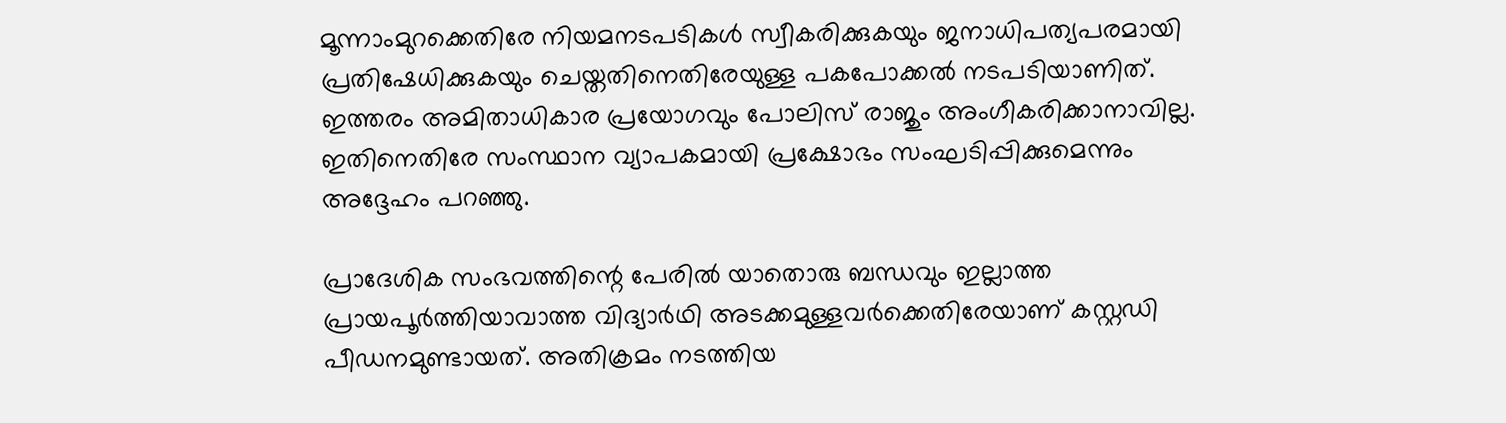മൂന്നാംമുറക്കെതിരേ നിയമനടപടികള്‍ സ്വീകരിക്കുകയും ജനാധിപത്യപരമായി പ്രതിഷേധിക്കുകയും ചെയ്തതിനെതിരേയുള്ള പകപോക്കല്‍ നടപടിയാണിത്. ഇത്തരം അമിതാധികാര പ്രയോഗവും പോലിസ് രാജും അംഗീകരിക്കാനാവില്ല. ഇതിനെതിരേ സംസ്ഥാന വ്യാപകമായി പ്രക്ഷോഭം സംഘടിപ്പിക്കുമെന്നും അദ്ദേഹം പറഞ്ഞു.

പ്രാദേശിക സംഭവത്തിന്റെ പേരില്‍ യാതൊരു ബന്ധവും ഇല്ലാത്ത പ്രായപൂര്‍ത്തിയാവാത്ത വിദ്യാര്‍ഥി അടക്കമുള്ളവര്‍ക്കെതിരേയാണ് കസ്റ്റഡി പീഡനമുണ്ടായത്. അതിക്രമം നടത്തിയ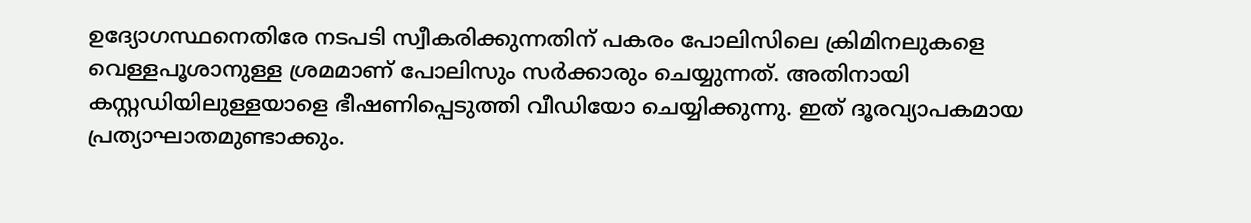ഉദ്യോഗസ്ഥനെതിരേ നടപടി സ്വീകരിക്കുന്നതിന് പകരം പോലിസിലെ ക്രിമിനലുകളെ വെള്ളപൂശാനുള്ള ശ്രമമാണ് പോലിസും സര്‍ക്കാരും ചെയ്യുന്നത്. അതിനായി കസ്റ്റഡിയിലുള്ളയാളെ ഭീഷണിപ്പെടുത്തി വീഡിയോ ചെയ്യിക്കുന്നു. ഇത് ദൂരവ്യാപകമായ പ്രത്യാഘാതമുണ്ടാക്കും.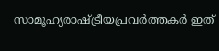സാമൂഹ്യരാഷ്ട്രീയപ്രവര്‍ത്തകര്‍ ഇത്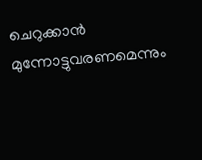ചെറുക്കാന്‍ മുന്നോട്ടുവരണമെന്നും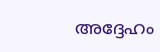അദ്ദേഹം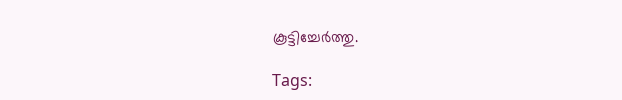കൂട്ടിച്ചേര്‍ത്തു.

Tags: